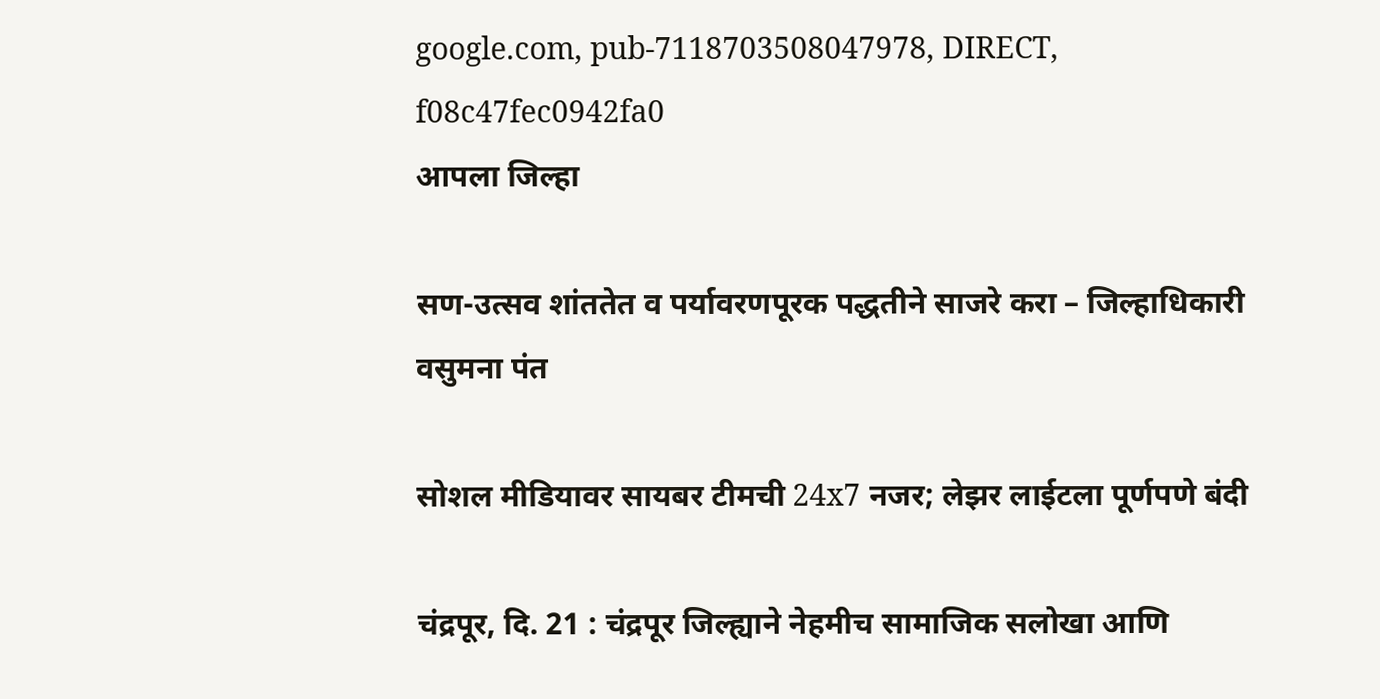google.com, pub-7118703508047978, DIRECT, f08c47fec0942fa0
आपला जिल्हा

सण-उत्सव शांततेत व पर्यावरणपूरक पद्धतीने साजरे करा – जिल्हाधिकारी वसुमना पंत

सोशल मीडियावर सायबर टीमची 24x7 नजर; लेझर लाईटला पूर्णपणे बंदी

चंद्रपूर, दि. 21 : चंद्रपूर जिल्ह्याने नेहमीच सामाजिक सलोखा आणि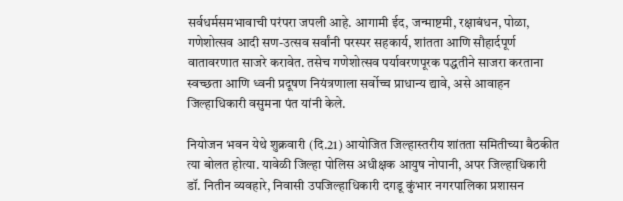सर्वधर्मसमभावाची परंपरा जपली आहे. आगामी ईद, जन्माष्टमी, रक्षाबंधन, पोळा, गणेशोत्सव आदी सण-उत्सव सर्वांनी परस्पर सहकार्य, शांतता आणि सौहार्दपूर्ण वातावरणात साजरे करावेत. तसेच गणेशोत्सव पर्यावरणपूरक पद्धतीने साजरा करताना स्वच्छता आणि ध्वनी प्रदूषण नियंत्रणाला सर्वोच्च प्राधान्य द्यावे, असे आवाहन जिल्हाधिकारी वसुमना पंत यांनी केले.

नियोजन भवन येथे शुक्रवारी (दि.21) आयोजित जिल्हास्तरीय शांतता समितीच्या बैठकीत त्या बोलत होत्या. यावेळी जिल्हा पोलिस अधीक्षक आयुष नोपानी, अपर जिल्हाधिकारी डॉ. नितीन व्यवहारे, निवासी उपजिल्हाधिकारी दगडू कुंभार नगरपालिका प्रशासन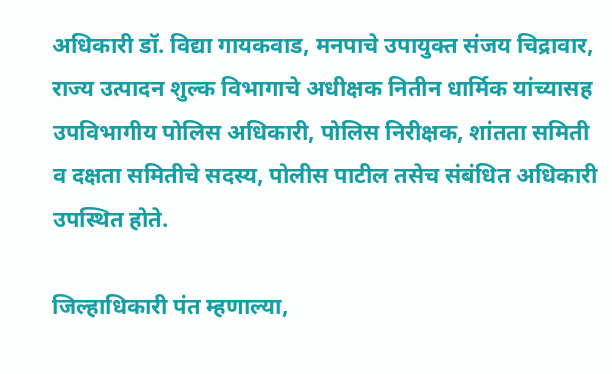अधिकारी डॉ. विद्या गायकवाड, मनपाचे उपायुक्त संजय चिद्रावार, राज्य उत्पादन शुल्क विभागाचे अधीक्षक नितीन धार्मिक यांच्यासह उपविभागीय पोलिस अधिकारी, पोलिस निरीक्षक, शांतता समिती व दक्षता समितीचे सदस्य, पोलीस पाटील तसेच संबंधित अधिकारी उपस्थित होते.

जिल्हाधिकारी पंत म्हणाल्या,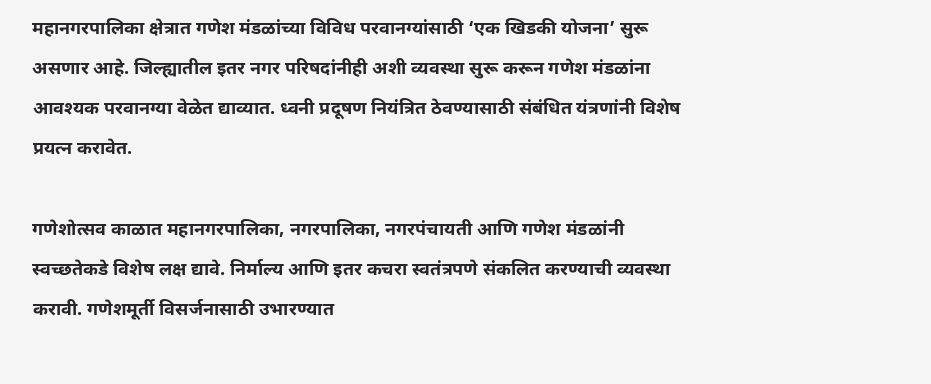महानगरपालिका क्षेत्रात गणेश मंडळांच्या विविध परवानग्यांसाठी ‘एक खिडकी योजना’ सुरू असणार आहे. जिल्ह्यातील इतर नगर परिषदांनीही अशी व्यवस्था सुरू करून गणेश मंडळांना आवश्यक परवानग्या वेळेत द्याव्यात. ध्वनी प्रदूषण नियंत्रित ठेवण्यासाठी संबंधित यंत्रणांनी विशेष प्रयत्न करावेत.

गणेशोत्सव काळात महानगरपालिका, नगरपालिका, नगरपंचायती आणि गणेश मंडळांनी स्वच्छतेकडे विशेष लक्ष द्यावे. निर्माल्य आणि इतर कचरा स्वतंत्रपणे संकलित करण्याची व्यवस्था करावी. गणेशमूर्ती विसर्जनासाठी उभारण्यात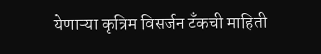येणाऱ्या कृत्रिम विसर्जन टँकची माहिती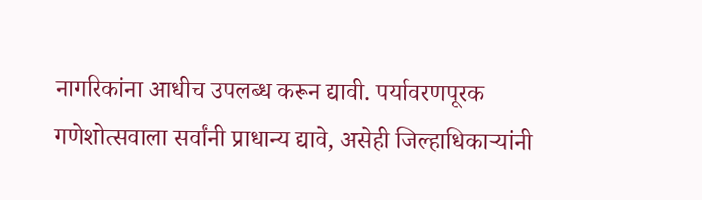नागरिकांना आधीच उपलब्ध करून द्यावी. पर्यावरणपूरक गणेशोत्सवाला सर्वांनी प्राधान्य द्यावे, असेही जिल्हाधिकाऱ्यांनी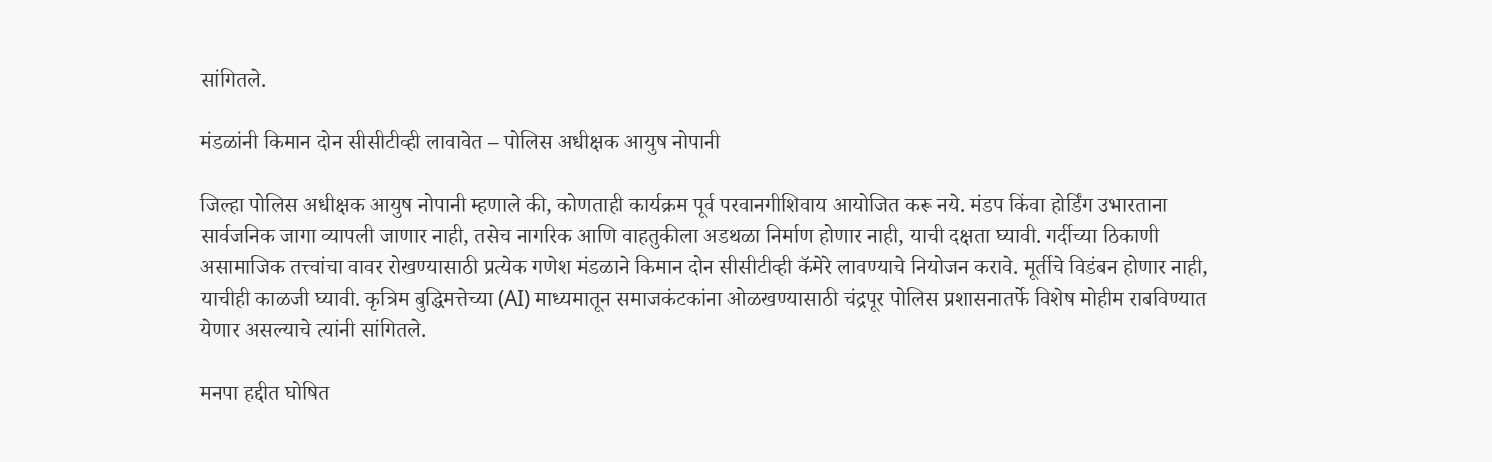सांगितले.

मंडळांनी किमान दोन सीसीटीव्ही लावावेत – पोलिस अधीक्षक आयुष नोपानी

जिल्हा पोलिस अधीक्षक आयुष नोपानी म्हणाले की, कोणताही कार्यक्रम पूर्व परवानगीशिवाय आयोजित करू नये. मंडप किंवा होर्डिंग उभारताना सार्वजनिक जागा व्यापली जाणार नाही, तसेच नागरिक आणि वाहतुकीला अडथळा निर्माण होणार नाही, याची दक्षता घ्यावी. गर्दीच्या ठिकाणी असामाजिक तत्त्वांचा वावर रोखण्यासाठी प्रत्येक गणेश मंडळाने किमान दोन सीसीटीव्ही कॅमेरे लावण्याचे नियोजन करावे. मूर्तीचे विडंबन होणार नाही, याचीही काळजी घ्यावी. कृत्रिम बुद्धिमत्तेच्या (AI) माध्यमातून समाजकंटकांना ओळखण्यासाठी चंद्रपूर पोलिस प्रशासनातर्फे विशेष मोहीम राबविण्यात येणार असल्याचे त्यांनी सांगितले.

मनपा हद्दीत घोषित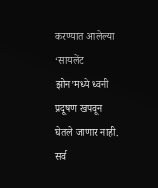करण्यात आलेल्या ‘सायलेंट झोन’मध्ये ध्वनी प्रदूषण खपवून घेतले जाणार नाही. सर्व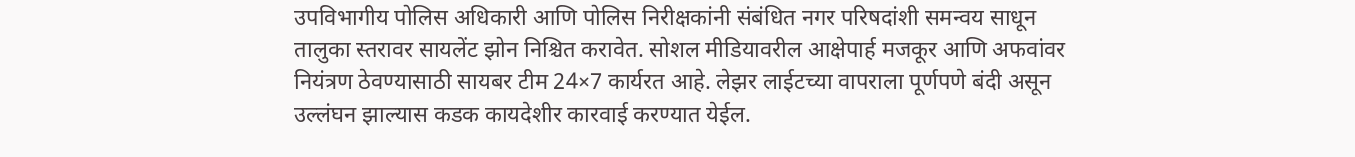उपविभागीय पोलिस अधिकारी आणि पोलिस निरीक्षकांनी संबंधित नगर परिषदांशी समन्वय साधून तालुका स्तरावर सायलेंट झोन निश्चित करावेत. सोशल मीडियावरील आक्षेपार्ह मजकूर आणि अफवांवर नियंत्रण ठेवण्यासाठी सायबर टीम 24×7 कार्यरत आहे. लेझर लाईटच्या वापराला पूर्णपणे बंदी असून उल्लंघन झाल्यास कडक कायदेशीर कारवाई करण्यात येईल.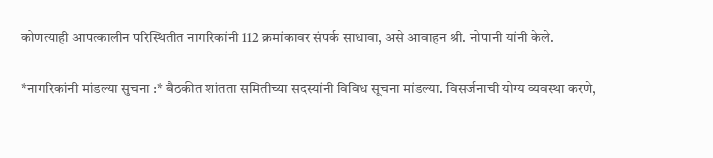कोणत्याही आपत्कालीन परिस्थितीत नागरिकांनी 112 क्रमांकावर संपर्क साधावा, असे आवाहन श्री. नोपानी यांनी केले.

*नागरिकांनी मांडल्या सुचना :* बैठकीत शांतता समितीच्या सदस्यांनी विविध सूचना मांडल्या. विसर्जनाची योग्य व्यवस्था करणे,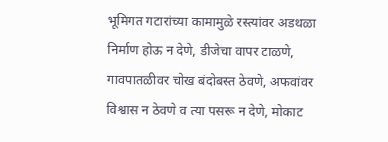भूमिगत गटारांच्या कामामुळे रस्त्यांवर अडथळा निर्माण होऊ न देणे, डीजेचा वापर टाळणे, गावपातळीवर चोख बंदोबस्त ठेवणे, अफवांवर विश्वास न ठेवणे व त्या पसरू न देणे, मोकाट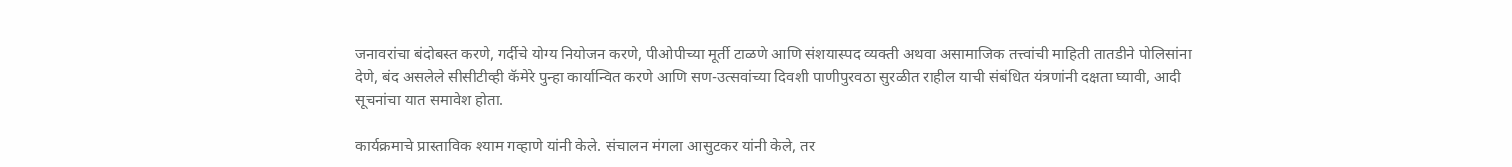जनावरांचा बंदोबस्त करणे, गर्दीचे योग्य नियोजन करणे, पीओपीच्या मूर्ती टाळणे आणि संशयास्पद व्यक्ती अथवा असामाजिक तत्त्वांची माहिती तातडीने पोलिसांना देणे, बंद असलेले सीसीटीव्ही कॅमेरे पुन्हा कार्यान्वित करणे आणि सण-उत्सवांच्या दिवशी पाणीपुरवठा सुरळीत राहील याची संबंधित यंत्रणांनी दक्षता घ्यावी, आदी सूचनांचा यात समावेश होता.

कार्यक्रमाचे प्रास्ताविक श्याम गव्हाणे यांनी केले. संचालन मंगला आसुटकर यांनी केले, तर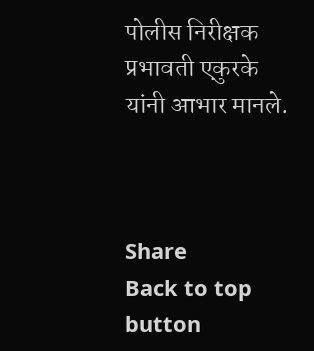पोलीस निरीक्षक प्रभावती एकुरके यांनी आभार मानले.



Share
Back to top button